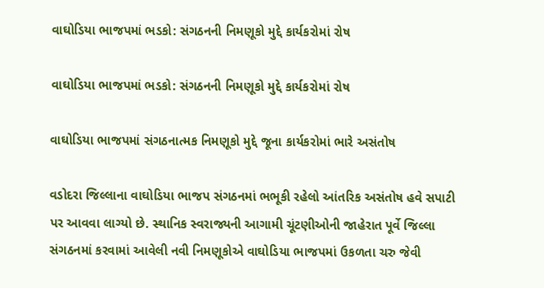વાઘોડિયા ભાજપમાં ભડકો: સંગઠનની નિમણૂકો મુદ્દે કાર્યકરોમાં રોષ

વાઘોડિયા ભાજપમાં ભડકો: સંગઠનની નિમણૂકો મુદ્દે કાર્યકરોમાં રોષ

વાઘોડિયા ભાજપમાં સંગઠનાત્મક નિમણૂકો મુદ્દે જૂના કાર્યકરોમાં ભારે અસંતોષ

વડોદરા જિલ્લાના વાઘોડિયા ભાજપ સંગઠનમાં ભભૂકી રહેલો આંતરિક અસંતોષ હવે સપાટી પર આવવા લાગ્યો છે. સ્થાનિક સ્વરાજ્યની આગામી ચૂંટણીઓની જાહેરાત પૂર્વે જિલ્લા સંગઠનમાં કરવામાં આવેલી નવી નિમણૂકોએ વાઘોડિયા ભાજપમાં ઉકળતા ચરુ જેવી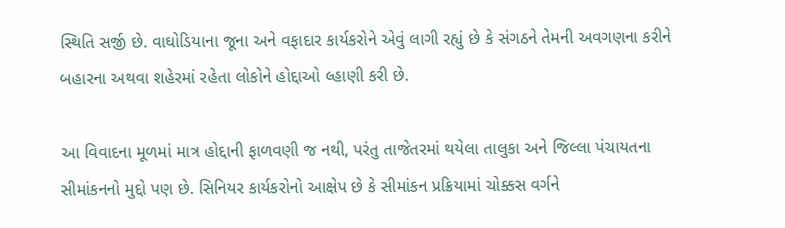સ્થિતિ સર્જી છે. વાઘોડિયાના જૂના અને વફાદાર કાર્યકરોને એવું લાગી રહ્યું છે કે સંગઠને તેમની અવગણના કરીને બહારના અથવા શહેરમાં રહેતા લોકોને હોદ્દાઓ લ્હાણી કરી છે.

આ વિવાદના મૂળમાં માત્ર હોદ્દાની ફાળવણી જ નથી, પરંતુ તાજેતરમાં થયેલા તાલુકા અને જિલ્લા પંચાયતના સીમાંકનનો મુદ્દો પણ છે. સિનિયર કાર્યકરોનો આક્ષેપ છે કે સીમાંકન પ્રક્રિયામાં ચોક્કસ વર્ગને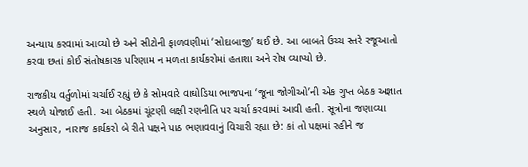અન્યાય કરવામાં આવ્યો છે અને સીટોની ફાળવણીમાં ‘સોદાબાજી’ થઈ છે. આ બાબતે ઉચ્ચ સ્તરે રજૂઆતો કરવા છતાં કોઈ સંતોષકારક પરિણામ ન મળતા કાર્યકરોમાં હતાશા અને રોષ વ્યાપ્યો છે.

રાજકીય વર્તુળોમાં ચર્ચાઈ રહ્યું છે કે સોમવારે વાઘોડિયા ભાજપના ‘જૂના જોગીઓ’ની એક ગુપ્ત બેઠક અજ્ઞાત સ્થળે યોજાઈ હતી. આ બેઠકમાં ચૂંટણી લક્ષી રણનીતિ પર ચર્ચા કરવામાં આવી હતી. સૂત્રોના જણાવ્યા અનુસાર, નારાજ કાર્યકરો બે રીતે પક્ષને પાઠ ભણાવવાનું વિચારી રહ્યા છે: કાં તો પક્ષમાં રહીને જ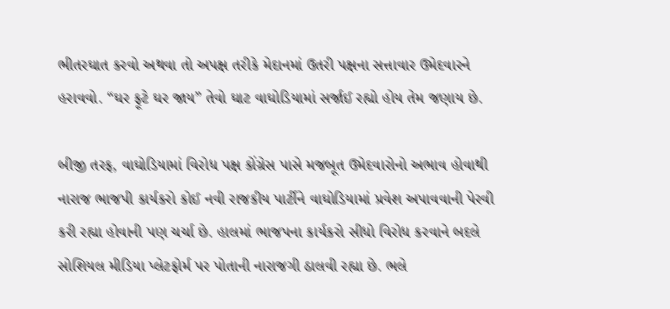ભીતરઘાત કરવો અથવા તો અપક્ષ તરીકે મેદાનમાં ઉતરી પક્ષના સત્તાવાર ઉમેદવારને હરાવવો. “ઘર ફૂટે ઘર જાય” તેવો ઘાટ વાઘોડિયામાં સર્જાઈ રહ્યો હોય તેમ જણાય છે.

બીજી તરફ, વાઘોડિયામાં વિરોધ પક્ષ કોંગ્રેસ પાસે મજબૂત ઉમેદવારોનો અભાવ હોવાથી નારાજ ભાજપી કાર્યકરો કોઈ નવી રાજકીય પાર્ટીને વાઘોડિયામાં પ્રવેશ અપાવવાની પેરવી કરી રહ્યા હોવાની પણ ચર્ચા છે. હાલમાં ભાજપના કાર્યકરો સીધો વિરોધ કરવાને બદલે સોશિયલ મીડિયા પ્લેટફોર્મ પર પોતાની નારાજગી ઠાલવી રહ્યા છે. ભલે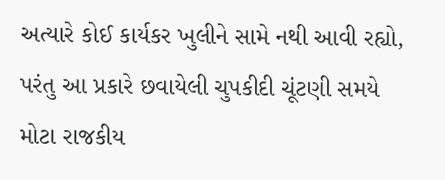અત્યારે કોઈ કાર્યકર ખુલીને સામે નથી આવી રહ્યો, પરંતુ આ પ્રકારે છવાયેલી ચુપકીદી ચૂંટણી સમયે મોટા રાજકીય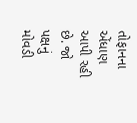તોફાનના એંધાણ આપી રહી છે. જો પક્ષનું મોવડી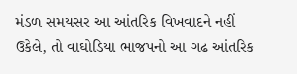મંડળ સમયસર આ આંતરિક વિખવાદને નહીં ઉકેલે, તો વાઘોડિયા ભાજપનો આ ગઢ આંતરિક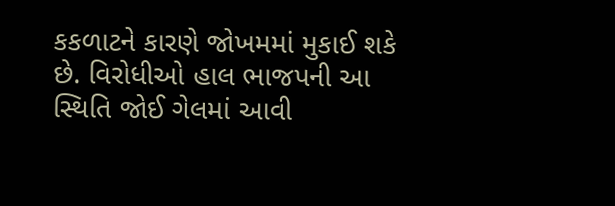કકળાટને કારણે જોખમમાં મુકાઈ શકે છે. વિરોધીઓ હાલ ભાજપની આ સ્થિતિ જોઈ ગેલમાં આવી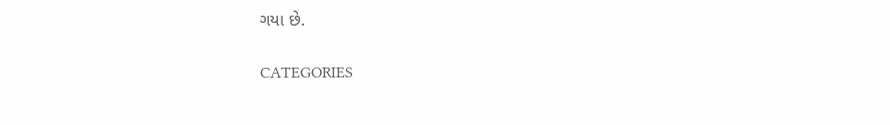ગયા છે.

CATEGORIES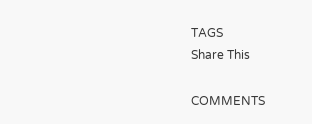TAGS
Share This

COMMENTS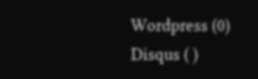Wordpress (0)
Disqus ( )